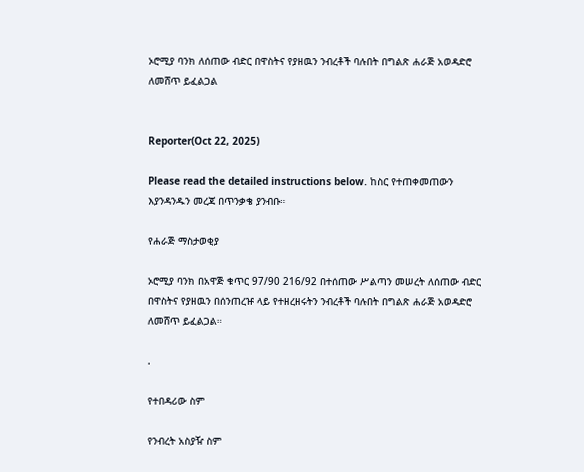ኦሮሚያ ባንክ ለሰጠው ብድር በዋስትና የያዘዉን ንብረቶች ባሉበት በግልጽ ሐራጅ አወዳድሮ ለመሸጥ ይፈልጋል


Reporter(Oct 22, 2025)

Please read the detailed instructions below. ከስር የተጠቀመጠውን እያንዳንዱን መረጃ በጥንቃቄ ያንብቡ።

የሐራጅ ማስታወቂያ

ኦሮሚያ ባንክ በአዋጅ ቁጥር 97/90 216/92 በተሰጠው ሥልጣን መሠረት ለሰጠው ብድር በዋስትና የያዘዉን በሰንጠረዡ ላይ የተዘረዘሩትን ንብረቶች ባሉበት በግልጽ ሐራጅ አወዳድሮ ለመሸጥ ይፈልጋል።

.

የተበዳሪው ስም

የንብረት አስያዥ ስም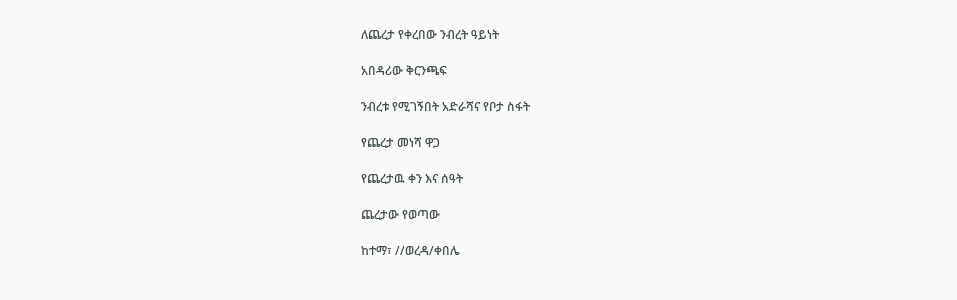ለጨረታ የቀረበው ንብረት ዓይነት

አበዳሪው ቅርንጫፍ

ንብረቱ የሚገኝበት አድራሻና የቦታ ስፋት

የጨረታ መነሻ ዋጋ

የጨረታዉ ቀን እና ሰዓት

ጨረታው የወጣው

ከተማ፣ //ወረዳ/ቀበሌ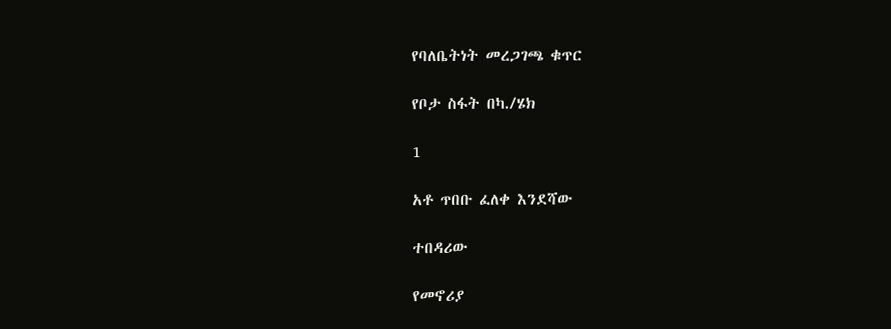የባለቤትነት መረጋገጫ ቁጥር

የቦታ ስፋት በካ./ሄክ

1

አቶ ጥበቡ ፈለቀ እንደሻው

ተበዳሪው

የመኖሪያ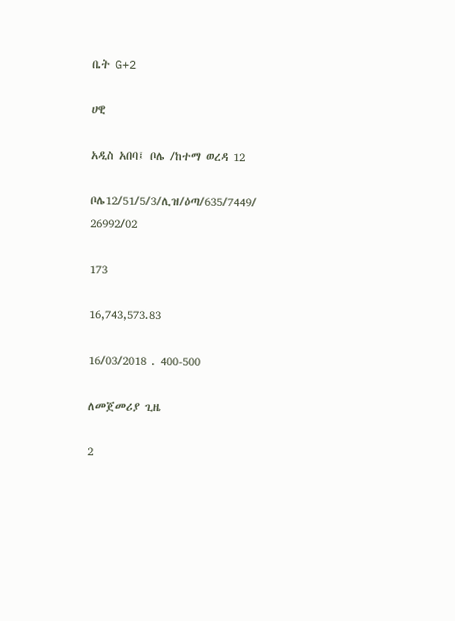ቤት G+2

ሀዊ

አዲስ አበባ፤ ቦሌ /ከተማ ወረዳ 12

ቦሌ12/51/5/3/ሊዝ/ዕጣ/635/7449/ 26992/02

173

16,743,573.83

16/03/2018 . 400-500

ለመጀመሪያ ጊዜ

2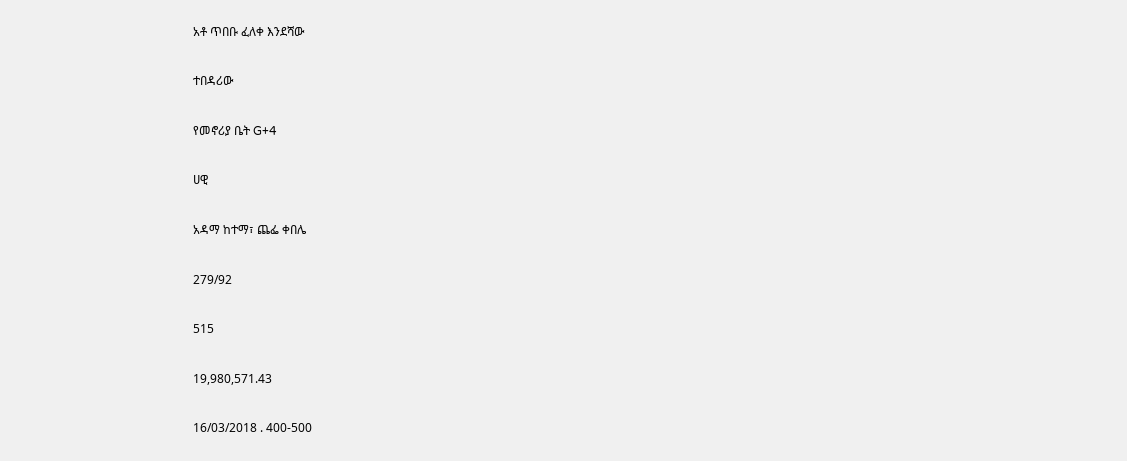አቶ ጥበቡ ፈለቀ እንደሻው

ተበዳሪው

የመኖሪያ ቤት G+4

ሀዊ

አዳማ ከተማ፣ ጨፌ ቀበሌ

279/92

515

19,980,571.43

16/03/2018 . 400-500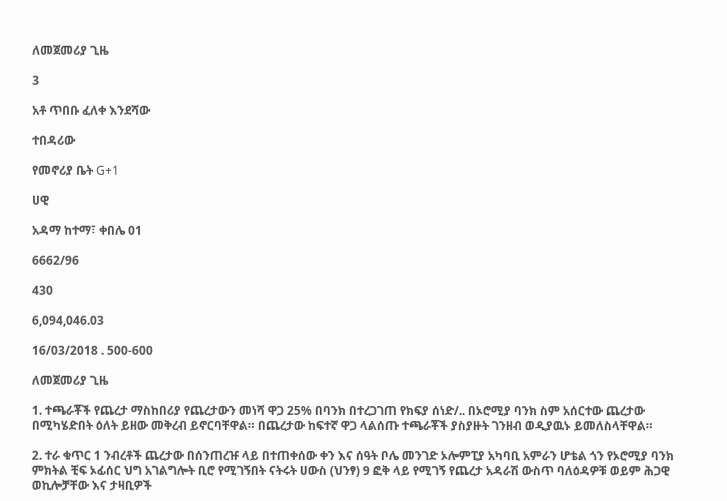ለመጀመሪያ ጊዜ

3

አቶ ጥበቡ ፈለቀ እንደሻው

ተበዳሪው

የመኖሪያ ቤት G+1

ሀዊ

አዳማ ከተማ፣ ቀበሌ 01

6662/96

430

6,094,046.03

16/03/2018 . 500-600

ለመጀመሪያ ጊዜ

1. ተጫራቾች የጨረታ ማስከበሪያ የጨረታውን መነሻ ዋጋ 25% በባንክ በተረጋገጠ የክፍያ ሰነድ/.. በኦሮሚያ ባንክ ስም አሰርተው ጨረታው በሚካሄድበት ዕለት ይዘው መቅረብ ይኖርባቸዋል። በጨረታው ከፍተኛ ዋጋ ላልሰጡ ተጫራቾች ያስያዙት ገንዘብ ወዲያዉኑ ይመለስላቸዋል።

2. ተራ ቁጥር 1 ንብረቶች ጨረታው በሰንጠረዡ ላይ በተጠቀሰው ቀን እና ሰዓት ቦሌ መንገድ ኦሎምፒያ አካባቢ አምራን ሆቴል ጎን የኦሮሚያ ባንክ ምክትል ቺፍ ኦፊሰር ህግ አገልግሎት ቢሮ የሚገኝበት ናትሩት ሀውስ (ህንፃ) 9 ፎቅ ላይ የሚገኝ የጨረታ አዳራሽ ውስጥ ባለዕዳዎቹ ወይም ሕጋዊ ወኪሎቻቸው እና ታዛቢዎች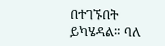በተገኙበት ይካሄዳል። ባለ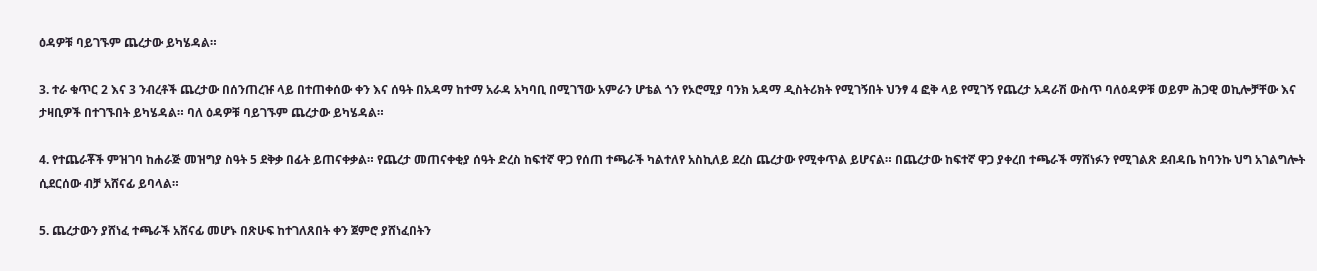ዕዳዎቹ ባይገኙም ጨረታው ይካሄዳል።

3. ተራ ቁጥር 2 እና 3 ንብረቶች ጨረታው በሰንጠረዡ ላይ በተጠቀሰው ቀን እና ሰዓት በአዳማ ከተማ አራዳ አካባቢ በሚገኘው አምራን ሆቴል ጎን የኦሮሚያ ባንክ አዳማ ዲስትሪክት የሚገኝበት ህንፃ 4 ፎቅ ላይ የሚገኝ የጨረታ አዳራሽ ውስጥ ባለዕዳዎቹ ወይም ሕጋዊ ወኪሎቻቸው እና ታዛቢዎች በተገኙበት ይካሄዳል። ባለ ዕዳዎቹ ባይገኙም ጨረታው ይካሄዳል።

4. የተጨራቾች ምዝገባ ከሐራጅ መዝግያ ስዓት 5 ደቅቃ በፊት ይጠናቀቃል። የጨረታ መጠናቀቂያ ሰዓት ድረስ ከፍተኛ ዋጋ የሰጠ ተጫራች ካልተለየ አስኪለይ ደረስ ጨረታው የሚቀጥል ይሆናል። በጨረታው ከፍተኛ ዋጋ ያቀረበ ተጫራች ማሸነፉን የሚገልጽ ደብዳቤ ከባንኩ ህግ አገልግሎት ሲደርሰው ብቻ አሸናፊ ይባላል።

5. ጨረታውን ያሸነፈ ተጫራች አሸናፊ መሆኑ በጽሁፍ ከተገለጸበት ቀን ጀምሮ ያሸነፈበትን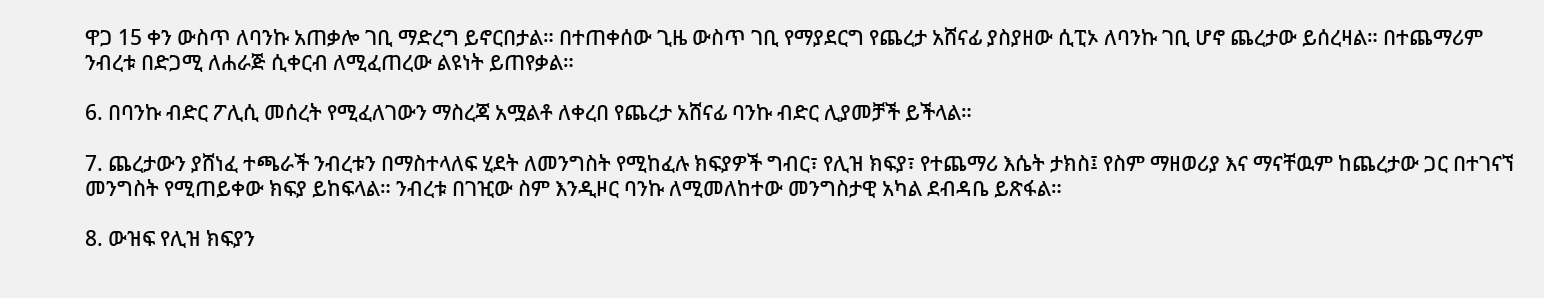ዋጋ 15 ቀን ውስጥ ለባንኩ አጠቃሎ ገቢ ማድረግ ይኖርበታል። በተጠቀሰው ጊዜ ውስጥ ገቢ የማያደርግ የጨረታ አሸናፊ ያስያዘው ሲፒኦ ለባንኩ ገቢ ሆኖ ጨረታው ይሰረዛል። በተጨማሪም ንብረቱ በድጋሚ ለሐራጅ ሲቀርብ ለሚፈጠረው ልዩነት ይጠየቃል።

6. በባንኩ ብድር ፖሊሲ መሰረት የሚፈለገውን ማስረጃ አሟልቶ ለቀረበ የጨረታ አሸናፊ ባንኩ ብድር ሊያመቻች ይችላል።

7. ጨረታውን ያሸነፈ ተጫራች ንብረቱን በማስተላለፍ ሂደት ለመንግስት የሚከፈሉ ክፍያዎች ግብር፣ የሊዝ ክፍያ፣ የተጨማሪ እሴት ታክስ፤ የስም ማዘወሪያ እና ማናቸዉም ከጨረታው ጋር በተገናኘ መንግስት የሚጠይቀው ክፍያ ይከፍላል። ንብረቱ በገዢው ስም እንዲዞር ባንኩ ለሚመለከተው መንግስታዊ አካል ደብዳቤ ይጽፋል።

8. ውዝፍ የሊዝ ክፍያን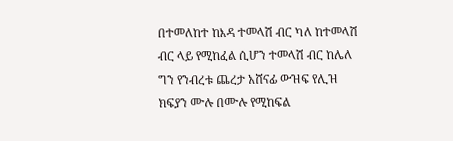በተመለከተ ከእዳ ተመላሽ ብር ካለ ከተመላሽ ብር ላይ የሚከፈል ሲሆን ተመላሽ ብር ከሌለ ግን የንብረቱ ጨረታ አሸናፊ ውዝፍ የሊዝ ክፍያን ሙሉ በሙሉ የሚከፍል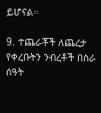ይሆናል።

9. ተጨራቾች ለጨረታ የቀረቡትን ንብረቶች በስራ ሰዓት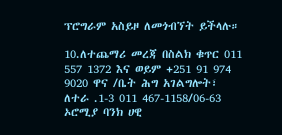ፕሮግራም አስይዞ ለመጎብኘት ይችላሉ።

10.ለተጨማሪ መረጃ በስልክ ቁጥር 011 557 1372 እና ወይም +251 91 974 9020 ዋና /ቤት ሕግ አገልግሎት፣ ለተራ .1-3 011 467-1158/06-63 ኦሮሚያ ባንክ ሀዊ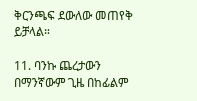ቅርንጫፍ ደውለው መጠየቅ ይቻላል።

11. ባንኩ ጨረታውን በማንኛውም ጊዜ በከፊልም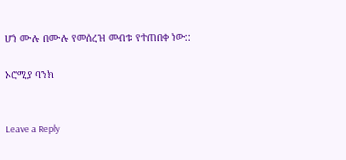ሆነ ሙሉ በሙሉ የመሰረዝ መብቱ የተጠበቀ ነው::

ኦሮሚያ ባንክ


Leave a Reply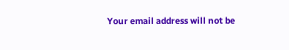Your email address will not be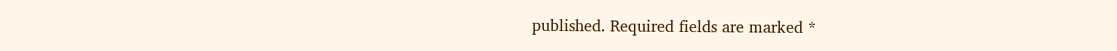published. Required fields are marked *